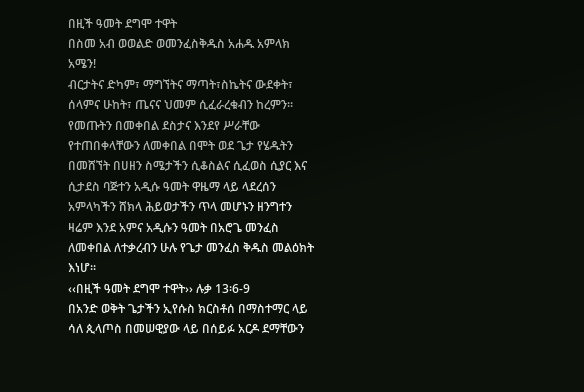በዚች ዓመት ደግሞ ተዋት
በስመ አብ ወወልድ ወመንፈስቅዱስ አሐዱ አምላክ አሜን!
ብርታትና ድካም፣ ማግኘትና ማጣት፣ስኬትና ውደቀት፣ ሰላምና ሁከት፣ ጤናና ህመም ሲፈራረቁብን ከረምን፡፡ የመጡትን በመቀበል ደስታና እንደየ ሥራቸው የተጠበቀላቸውን ለመቀበል በሞት ወደ ጌታ የሄዱትን በመሸኘት በሀዘን ስሜታችን ሲቆስልና ሲፈወስ ሲያር እና ሲታደስ ባጅተን አዲሱ ዓመት ዋዜማ ላይ ላደረሰን አምላካችን ሸክላ ሕይወታችን ጥላ መሆኑን ዘንግተን ዛሬም እንደ አምና አዲሱን ዓመት በአሮጌ መንፈስ ለመቀበል ለተቃረብን ሁሉ የጌታ መንፈስ ቅዱስ መልዕክት እነሆ፡፡
‹‹በዚች ዓመት ደግሞ ተዋት›› ሉቃ 13፡6-9
በአንድ ወቅት ጌታችን ኢየሱስ ክርስቶሰ በማስተማር ላይ ሳለ ጲላጦስ በመሠዊያው ላይ በሰይፉ አርዶ ደማቸውን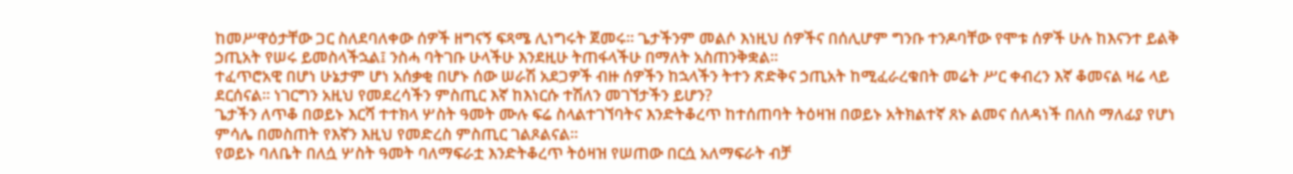ከመሥዋዕታቸው ጋር ስለደባለቀው ሰዎች ዘግናኝ ፍጻሜ ሊነግሩት ጀመሩ፡፡ ጌታችንም መልሶ እነዚህ ሰዎችና በሰሊሆም ግንቡ ተንዶባቸው የሞቱ ሰዎች ሁሉ ከእናንተ ይልቅ ኃጢአት የሠሩ ይመስላችኋል፤ ንስሓ ባትገቡ ሁላችሁ እንደዚሁ ትጠፋላችሁ በማለት አስጠንቅቋል፡፡
ተፈጥሮአዊ በሆነ ሁኔታም ሆነ አሰቃቂ በሆኑ ሰው ሠራሽ አደጋዎች ብዙ ሰዎችን ከኋላችን ትተን ጽድቅና ኃጢአት ከሚፈራረቁበት መሬት ሥር ቀብረን እኛ ቆመናል ዛሬ ላይ ደርሰናል፡፡ ነገርግን አዚህ የመደረሳችን ምስጢር እኛ ከእነርሱ ተሽለን መገኘታችን ይሆን?
ጌታችን ለጥቆ በወይኑ እርሻ ተተክላ ሦስት ዓመት ሙሉ ፍሬ ስላልተገኘባትና እንድትቆረጥ ከተሰጠባት ትዕዛዝ በወይኑ አትክልተኛ ጸኑ ልመና ሰለዳነች በለስ ማለፊያ የሆነ ምሳሌ በመስጠት የእኛን እዚህ የመድረስ ምስጢር ገልጾልናል፡፡
የወይኑ ባለቤት በለሷ ሦስት ዓመት ባለማፍራቷ እንድትቆረጥ ትዕዛዝ የሠጠው በርሷ አለማፍራት ብቻ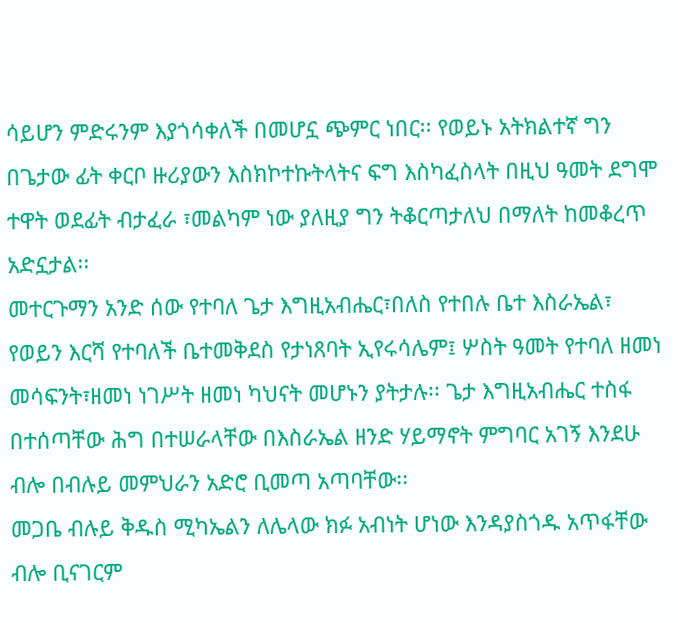ሳይሆን ምድሩንም እያጎሳቀለች በመሆኗ ጭምር ነበር፡፡ የወይኑ አትክልተኛ ግን በጌታው ፊት ቀርቦ ዙሪያውን እስክኮተኩትላትና ፍግ እስካፈስላት በዚህ ዓመት ደግሞ ተዋት ወደፊት ብታፈራ ፣መልካም ነው ያለዚያ ግን ትቆርጣታለህ በማለት ከመቆረጥ አድኗታል፡፡
መተርጉማን አንድ ሰው የተባለ ጌታ እግዚአብሔር፣በለስ የተበሉ ቤተ እስራኤል፣ የወይን እርሻ የተባለች ቤተመቅደስ የታነጸባት ኢየሩሳሌም፤ ሦስት ዓመት የተባለ ዘመነ መሳፍንት፣ዘመነ ነገሥት ዘመነ ካህናት መሆኑን ያትታሉ፡፡ ጌታ እግዚአብሔር ተስፋ በተሰጣቸው ሕግ በተሠራላቸው በእስራኤል ዘንድ ሃይማኖት ምግባር አገኝ እንደሁ ብሎ በብሉይ መምህራን አድሮ ቢመጣ አጣባቸው፡፡
መጋቤ ብሉይ ቅዱስ ሚካኤልን ለሌላው ክፉ አብነት ሆነው እንዳያስጎዱ አጥፋቸው ብሎ ቢናገርም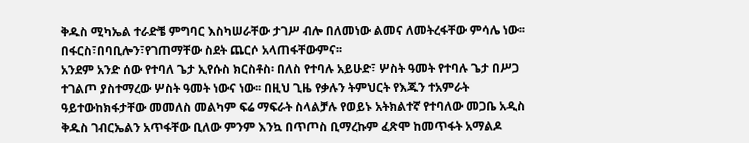ቅዱስ ሚካኤል ተራድቼ ምግባር እስካሠራቸው ታገሥ ብሎ በለመነው ልመና ለመትረፋቸው ምሳሌ ነው፡፡ በፋርስ፣በባቢሎን፣የገጠማቸው ስደት ጨርሶ አላጠፋቸውምና፡፡
አንደም አንድ ሰው የተባለ ጌታ ኢየሱስ ክርስቶስ፡ በለስ የተባሉ አይሁድ፣ ሦስት ዓመት የተባሉ ጌታ በሥጋ ተገልጦ ያስተማረው ሦስት ዓመት ነውና ነው፡፡ በዚህ ጊዜ የቃሉን ትምህርት የእጁን ተአምራት ዓይተውከክፋታቸው መመለስ መልካም ፍሬ ማፍራት ስላልቻሉ የወይኑ አትክልተኛ የተባለው መጋቤ አዲስ ቅዱስ ገብርኤልን አጥፋቸው ቢለው ምንም እንኳ በጥጦስ ቢማረኩም ፈጽሞ ከመጥፋት አማልዶ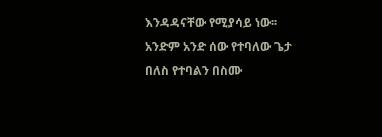እንዳዳናቸው የሚያሳይ ነው፡፡
አንድም አንድ ሰው የተባለው ጌታ በለስ የተባልን በስሙ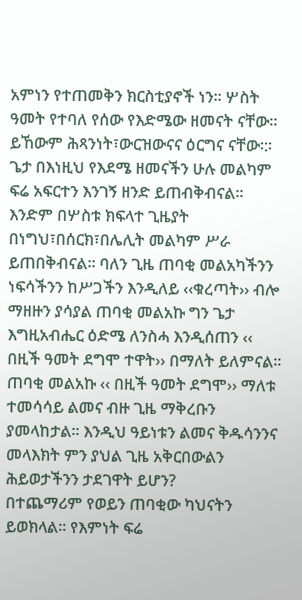አምነን የተጠመቅን ክርስቲያኖች ነን፡፡ ሦስት ዓመት የተባለ የሰው የእድሜው ዘመናት ናቸው፡፡ ይኸውም ሕጻንነት፣ውርዝውናና ዕርግና ናቸው፡:፡ ጌታ በእነዚህ የእደሜ ዘመናችን ሁሉ መልካም ፍሬ አፍርተን እንገኝ ዘንድ ይጠብቅብናል፡፡ እንድም በሦስቱ ክፍላተ ጊዜያት በነግህ፣በሰርክ፣በሌሊት መልካም ሥራ ይጠበቅብናል፡፡ ባለን ጊዜ ጠባቂ መልአካችንን ነፍሳችንን ከሥጋችን እንዲለይ ‹‹ቁረጣት›› ብሎ ማዘዙን ያሳያል ጠባቂ መልአኩ ግን ጌታ እግዚአብሔር ዕድሜ ለንስሓ እንዲሰጠን ‹‹ በዚች ዓመት ደግሞ ተዋት›› በማለት ይለምናል፡፡
ጠባቂ መልአኩ ‹‹ በዚች ዓመት ደግሞ›› ማለቱ ተመሳሳይ ልመና ብዙ ጊዜ ማቅረቡን ያመላከታል፡፡ እንዲህ ዓይነቱን ልመና ቅዱሳንንና መላእክት ምን ያህል ጊዜ አቅርበውልን ሕይወታችንን ታደገዋት ይሆን?
በተጨማሪም የወይን ጠባቂው ካህናትን ይወክላል፡፡ የእምነት ፍሬ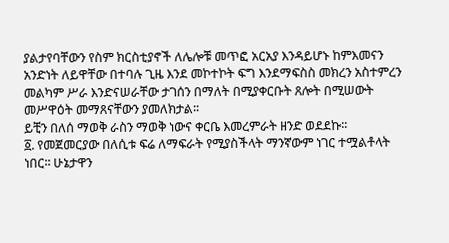ያልታየባቸውን የስም ክርስቲያኖች ለሌሎቹ መጥፎ አርአያ እንዳይሆኑ ከምእመናን አንድነት ለይዋቸው በተባሉ ጊዜ እንደ መኮተኮት ፍግ እንደማፍስስ መክረን አስተምረን መልካም ሥራ እንድናሠራቸው ታገሰን በማለት በሚያቀርቡት ጸሎት በሚሠውት መሥዋዕት መማጸናቸውን ያመለክታል፡፡
ይቺን በለሰ ማወቅ ራስን ማወቅ ነውና ቀርቤ እመረምራት ዘንድ ወደደኩ፡፡
፩. የመጀመርያው በለሲቱ ፍሬ ለማፍራት የሚያስችላት ማንኛውም ነገር ተሟልቶላት ነበር፡፡ ሁኔታዋን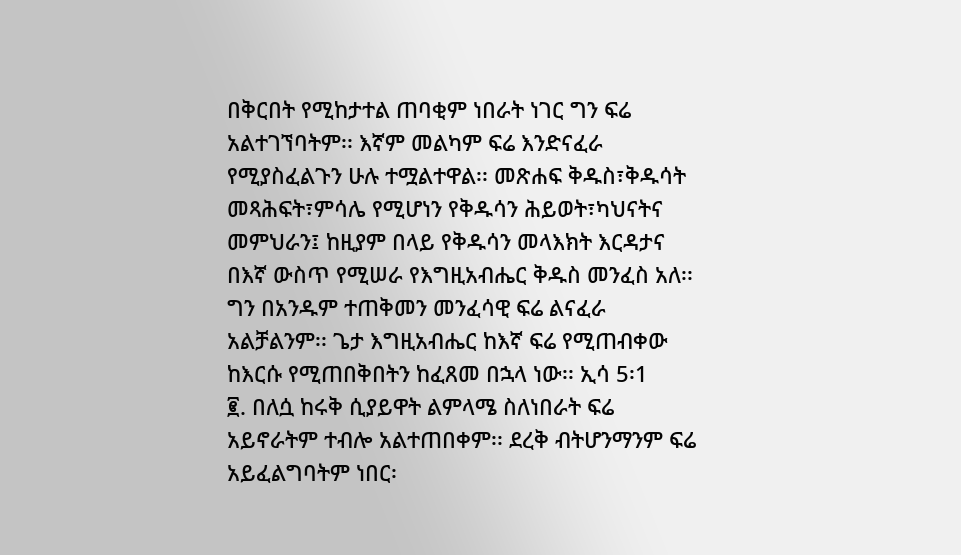በቅርበት የሚከታተል ጠባቂም ነበራት ነገር ግን ፍሬ አልተገኘባትም፡፡ እኛም መልካም ፍሬ እንድናፈራ የሚያስፈልጉን ሁሉ ተሟልተዋል፡፡ መጽሐፍ ቅዱስ፣ቅዱሳት መጻሕፍት፣ምሳሌ የሚሆነን የቅዱሳን ሕይወት፣ካህናትና መምህራን፤ ከዚያም በላይ የቅዱሳን መላእክት እርዳታና በእኛ ውስጥ የሚሠራ የእግዚአብሔር ቅዱስ መንፈስ አለ፡፡ ግን በአንዱም ተጠቅመን መንፈሳዊ ፍሬ ልናፈራ አልቻልንም፡፡ ጌታ እግዚአብሔር ከእኛ ፍሬ የሚጠብቀው ከእርሱ የሚጠበቅበትን ከፈጸመ በኋላ ነው፡፡ ኢሳ 5፡1
፪. በለሷ ከሩቅ ሲያይዋት ልምላሜ ስለነበራት ፍሬ አይኖራትም ተብሎ አልተጠበቀም፡፡ ደረቅ ብትሆንማንም ፍሬ አይፈልግባትም ነበር፡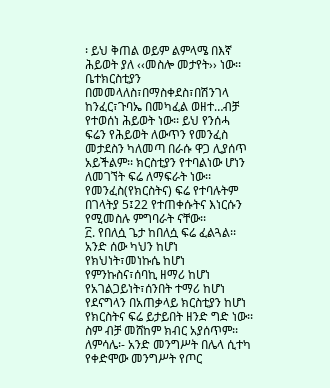፡ ይህ ቅጠል ወይም ልምላሜ በእኛ ሕይወት ያለ ‹‹መስሎ መታየት›› ነው፡፡ ቤተክርስቲያን በመመላለስ፣በማስቀደስ፣በሽንገላ ከንፈር፣ጉባኤ በመካፈል ወዘተ…ብቻ የተወሰነ ሕይወት ነው፡፡ ይህ የንሰሓ ፍሬን የሕይወት ለውጥን የመንፈስ መታደስን ካለመጣ በራሱ ዋጋ ሊያሰጥ አይችልም፡፡ ክርስቲያን የተባልነው ሆነን ለመገኘት ፍሬ ለማፍራት ነው፡፡ የመንፈስ(የክርስትና) ፍሬ የተባሉትም በገላትያ 5፤22 የተጠቀሱትና እነርሱን የሚመስሉ ምግባራት ናቸው፡፡
፫. የበለሷ ጌታ ከበለሷ ፍሬ ፈልጓል፡፡ አንድ ሰው ካህን ከሆነ የክህነት፣መነኩሴ ከሆነ የምንኩስና፣ሰባኪ ዘማሪ ከሆነ የአገልጋይነት፣ሰንበት ተማሪ ከሆነ የደናግላን በአጠቃላይ ክርስቲያን ከሆነ የክርስትና ፍሬ ይታይበት ዘንድ ግድ ነው፡፡ ስም ብቻ መሸከም ክብር አያሰጥም፡፡
ለምሳሌ፡- አንድ መንግሥት በሌላ ሲተካ የቀድሞው መንግሥት የጦር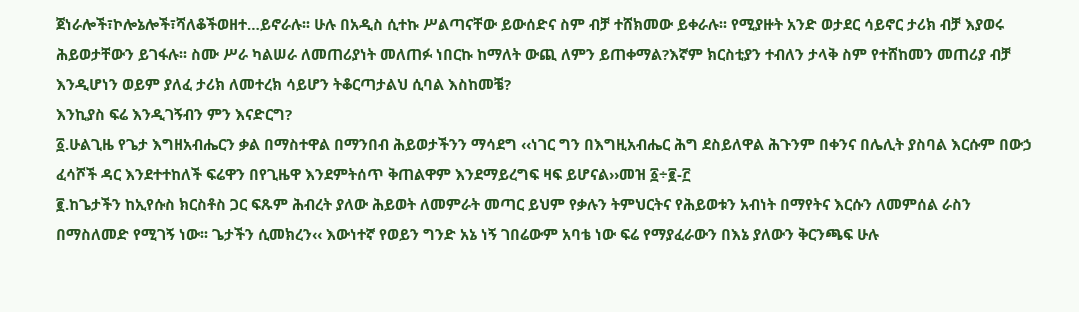ጀነራሎች፣ኮሎኔሎች፣ሻለቆችወዘተ…ይኖራሉ፡፡ ሁሉ በአዲስ ሲተኩ ሥልጣናቸው ይውሰድና ስም ብቻ ተሸክመው ይቀራሉ፡፡ የሚያዙት አንድ ወታደር ሳይኖር ታሪክ ብቻ እያወሩ ሕይወታቸውን ይገፋሉ፡፡ ስሙ ሥራ ካልሠራ ለመጠሪያነት መለጠፉ ነበርኩ ከማለት ውጪ ለምን ይጠቀማል?እኛም ክርስቲያን ተብለን ታላቅ ስም የተሸከመን መጠሪያ ብቻ እንዲሆነን ወይም ያለፈ ታሪክ ለመተረክ ሳይሆን ትቆርጣታልህ ሲባል እስከመቼ?
እንኪያስ ፍሬ እንዲገኝብን ምን እናድርግ?
፩.ሁልጊዜ የጌታ እግዘአብሔርን ቃል በማስተዋል በማንበብ ሕይወታችንን ማሳደግ ‹‹ነገር ግን በእግዚአብሔር ሕግ ደስይለዋል ሕጉንም በቀንና በሌሊት ያስባል እርሱም በውኃ ፈሳሾች ዳር እንደተተከለች ፍሬዋን በየጊዜዋ እንደምትሰጥ ቅጠልዋም እንደማይረግፍ ዛፍ ይሆናል››መዝ ፩÷፪-፫
፪.ከጌታችን ከኢየሱስ ክርስቶስ ጋር ፍጹም ሕብረት ያለው ሕይወት ለመምራት መጣር ይህም የቃሉን ትምህርትና የሕይወቱን አብነት በማየትና እርሱን ለመምሰል ራስን በማስለመድ የሚገኝ ነው፡፡ ጌታችን ሲመክረን‹‹ እውነተኛ የወይን ግንድ አኔ ነኝ ገበሬውም አባቴ ነው ፍሬ የማያፈራውን በእኔ ያለውን ቅርንጫፍ ሁሉ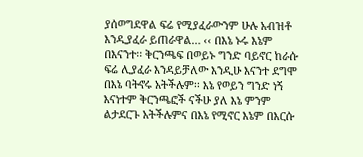ያሰወግደዋል ፍሬ የሚያፈራውንም ሁሉ አብዝቶ እንዲያፈራ ይጠራዋል… ‹‹ በእኔ ኑሩ እኔም በእናንተ፡፡ ቅርንጫፍ በወይኑ ግንድ ባይኖር ከራሱ ፍሬ ሊያፈራ እንዳይቻለው እንዲሁ እናንተ ደግሞ በእኔ ባትኖሩ አትችሉም፡፡ እኔ የወይን ግንድ ነኝ እናነተም ቅርንጫፎች ናችሁ ያለ እኔ ምንም ልታደርጉ አትችሉምና በእኔ የሚኖር እኔም በእርሱ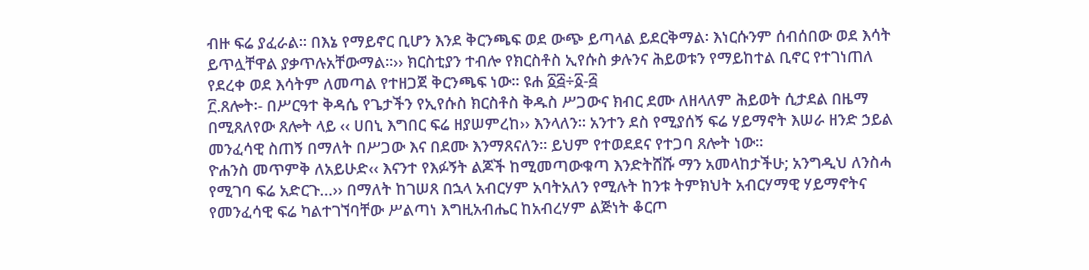ብዙ ፍሬ ያፈራል፡፡ በእኔ የማይኖር ቢሆን እንደ ቅርንጫፍ ወደ ውጭ ይጣላል ይደርቅማል፡ እነርሱንም ሰብሰበው ወደ እሳት ይጥሏቸዋል ያቃጥሉአቸውማል፡፡›› ክርስቲያን ተብሎ የክርስቶስ ኢየሱስ ቃሉንና ሕይወቱን የማይከተል ቢኖር የተገነጠለ የደረቀ ወደ እሳትም ለመጣል የተዘጋጀ ቅርንጫፍ ነው፡፡ ዩሐ ፩፭÷፩-፭
፫.ጸሎት፡- በሥርዓተ ቅዳሴ የጌታችን የኢየሱስ ክርስቶስ ቅዱስ ሥጋውና ክብር ደሙ ለዘላለም ሕይወት ሲታደል በዜማ በሚጸለየው ጸሎት ላይ ‹‹ ሀበኒ እግበር ፍሬ ዘያሠምረከ›› እንላለን፡፡ አንተን ደስ የሚያሰኝ ፍሬ ሃይማኖት እሠራ ዘንድ ኃይል መንፈሳዊ ስጠኝ በማለት በሥጋው እና በደሙ እንማጸናለን፡፡ ይህም የተወደደና የተጋባ ጸሎት ነው፡፡
ዮሐንስ መጥምቅ ለአይሁድ‹‹ እናንተ የእፉኝት ልጆች ከሚመጣውቁጣ እንድትሸሹ ማን አመላከታችሁ; አንግዲህ ለንስሓ የሚገባ ፍሬ አድርጉ…›› በማለት ከገሠጸ በኋላ አብርሃም አባትአለን የሚሉት ከንቱ ትምክህት አብርሃማዊ ሃይማኖትና የመንፈሳዊ ፍሬ ካልተገኘባቸው ሥልጣነ እግዚአብሔር ከአብረሃም ልጅነት ቆርጦ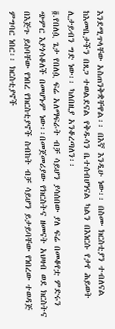እንደሚጥላቸው አስጠንቅቋቸዋል፡፡ በእኛ እንዲሁ ነው፡፡ በስሙ ክርስቲያን ተብለናል ከእመቤታችን በጸጋ ተወልደናል የቅዱሳን ቤተሰብሆነናል ካልን በእነርሱ የታየ ሕይወት ሊታይብን ግድ ነው፡፡ ካለበዚያ አንቆረጣለን፡፡
፬.የበለሷ ጌታ የበለሷ ፍሬ አለማፍራት ብቻ ሳይሆን ያሳሰበው ያለ ፍሬ በመቆየቷ ምድሩን ጭምር እያጎሳቆለች በመሆኑም ነው፡፡በመጀመሪያው የክርስትና ዘመናት አህዛብ ወደ ክርስትና በእጅጉ ይስባቸው የነበረ የክርስቲያኖች ስብከት ብቻ ሳይሆን ይታይባቸው የነበረው ተወዳጅ ምግባር ነበር፡፡ ክርስቲያኖች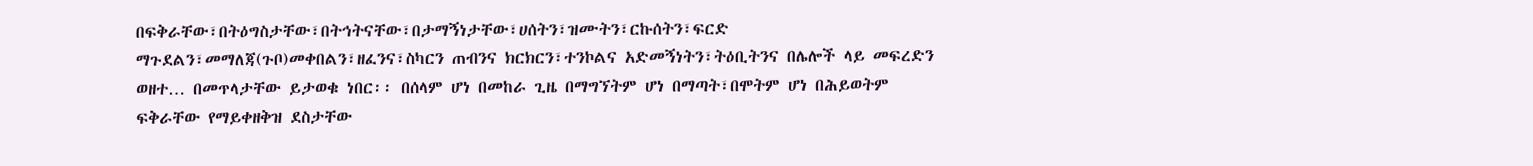በፍቅራቸው፣በትዕግስታቸው፣በትኅትናቸው፣በታማኝነታቸው፣ሀሰትን፣ዝሙትን፣ርኩሰትን፣ፍርድ ማጉደልን፣መማለጃ(ጉቦ)መቀበልን፣ዘፈንና፣ስካርን ጠብንና ክርክርን፣ተንኮልና አድመኝነትን፣ትዕቢትንና በሌሎች ላይ መፍረድን ወዘተ… በመጥላታቸው ይታወቁ ነበር፡፡ በሰላም ሆነ በመከራ ጊዜ በማግኘትም ሆነ በማጣት፣በሞትም ሆነ በሕይወትም ፍቅራቸው የማይቀዘቅዝ ደስታቸው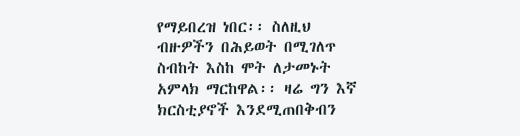የማይበረዝ ነበር፡፡ ስለዚህ ብዙዎችን በሕይወት በሚገለጥ ስብከት እስከ ሞት ለታመኑት አምላክ ማርከዋል፡፡ ዛሬ ግን እኛ ክርስቲያኖች እንደሚጠበቅብን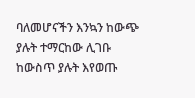ባለመሆናችን እንኳን ከውጭ ያሉት ተማርከው ሊገቡ ከውስጥ ያሉት እየወጡ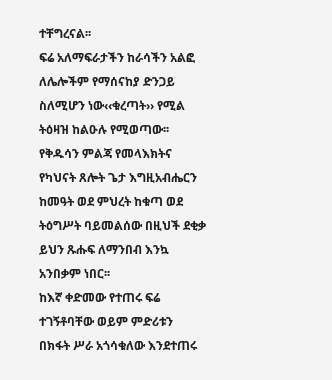ተቸግረናል፡፡
ፍሬ አለማፍራታችን ከራሳችን አልፎ ለሌሎችም የማሰናከያ ድንጋይ ስለሚሆን ነው‹‹ቁረጣት›› የሚል ትዕዛዝ ከልዑሉ የሚወጣው፡፡ የቅዱሳን ምልጃ የመላእክትና የካህናት ጸሎት ጌታ እግዚአብሔርን ከመዓት ወደ ምህረት ከቁጣ ወደ ትዕግሥት ባይመልሰው በዚህች ደቂቃ ይህን ጹሑፍ ለማንበብ እንኳ አንበቃም ነበር፡፡
ከእኛ ቀድመው የተጠሩ ፍሬ ተገኝቶባቸው ወይም ምድሪቱን በክፋት ሥራ አጎሳቁለው እንደተጠሩ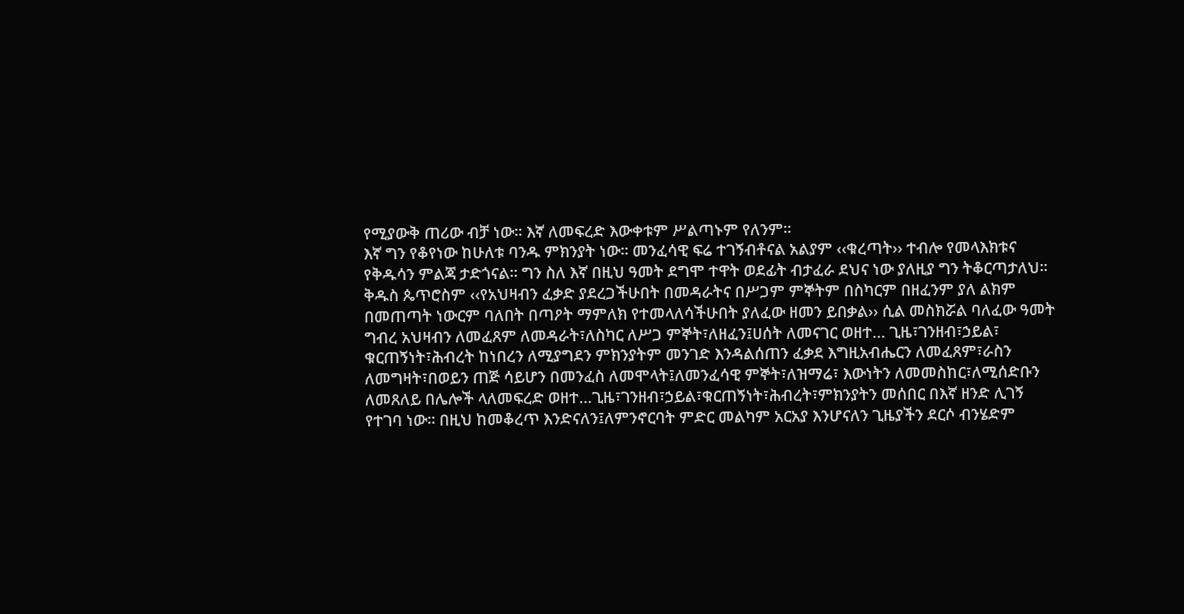የሚያውቅ ጠሪው ብቻ ነው፡፡ እኛ ለመፍረድ እውቀቱም ሥልጣኑም የለንም፡፡
እኛ ግን የቆየነው ከሁለቱ ባንዱ ምክንያት ነው፡፡ መንፈሳዊ ፍሬ ተገኝብቶናል አልያም ‹‹ቁረጣት›› ተብሎ የመላእክቱና የቅዱሳን ምልጃ ታድጎናል፡፡ ግን ስለ እኛ በዚህ ዓመት ደግሞ ተዋት ወደፊት ብታፈራ ደህና ነው ያለዚያ ግን ትቆርጣታለህ፡፡
ቅዱስ ጴጥሮስም ‹‹የአህዛብን ፈቃድ ያደረጋችሁበት በመዳራትና በሥጋም ምኞትም በስካርም በዘፈንም ያለ ልክም በመጠጣት ነውርም ባለበት በጣዖት ማምለክ የተመላለሳችሁበት ያለፈው ዘመን ይበቃል›› ሲል መስክሯል ባለፈው ዓመት ግብረ አህዛብን ለመፈጸም ለመዳራት፣ለስካር ለሥጋ ምኞት፣ለዘፈን፤ሀሰት ለመናገር ወዘተ… ጊዜ፣ገንዘብ፣ኃይል፣ ቁርጠኝነት፣ሕብረት ከነበረን ለሚያግደን ምክንያትም መንገድ እንዳልሰጠን ፈቃደ እግዚአብሔርን ለመፈጸም፣ራስን ለመግዛት፣በወይን ጠጅ ሳይሆን በመንፈስ ለመሞላት፤ለመንፈሳዊ ምኞት፣ለዝማሬ፣ እውነትን ለመመስከር፣ለሚሰድቡን ለመጸለይ በሌሎች ላለመፍረድ ወዘተ…ጊዜ፣ገንዘብ፣ኃይል፣ቁርጠኝነት፣ሕብረት፣ምክንያትን መሰበር በእኛ ዘንድ ሊገኝ የተገባ ነው፡፡ በዚህ ከመቆረጥ እንድናለን፤ለምንኖርባት ምድር መልካም አርአያ እንሆናለን ጊዜያችን ደርሶ ብንሄድም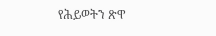የሕይወትን ጽዋ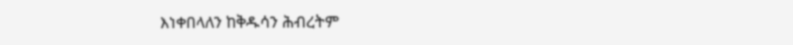እነቀበላለን ከቅዱሳን ሕብረትም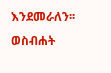እንደመራለን፡፡
ወስብሐት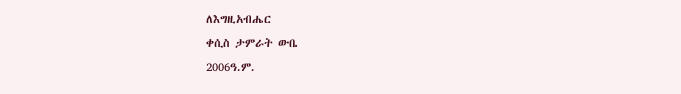ለእግዚአብሔር
ቀሲስ ታምራት ውቤ
2006ዓ.ም.